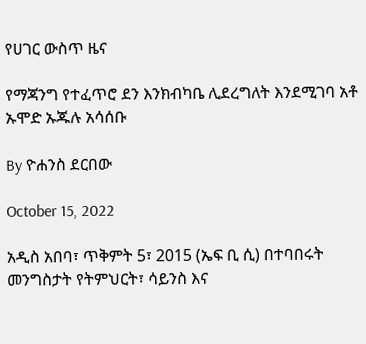የሀገር ውስጥ ዜና

የማጃንግ የተፈጥሮ ደን እንክብካቤ ሊደረግለት እንደሚገባ አቶ ኡሞድ ኡጁሉ አሳሰቡ

By ዮሐንስ ደርበው

October 15, 2022

አዲስ አበባ፣ ጥቅምት 5፣ 2015 (ኤፍ ቢ ሲ) በተባበሩት መንግስታት የትምህርት፣ ሳይንስ እና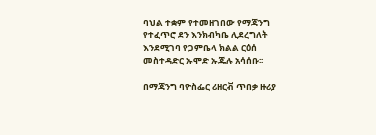ባህል ተቋም የተመዘገበው የማጃንግ የተፈጥሮ ደን እንክብካቤ ሊደረግለት እንደሚገባ የጋምቤላ ክልል ርዕሰ መስተዳድር ኡሞድ ኡጁሉ አሳሰቡ፡፡

በማጃንግ ባዮስፌር ሪዘርቭ ጥበቃ ዙሪያ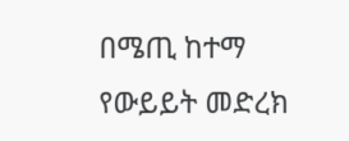በሜጢ ከተማ የውይይት መድረክ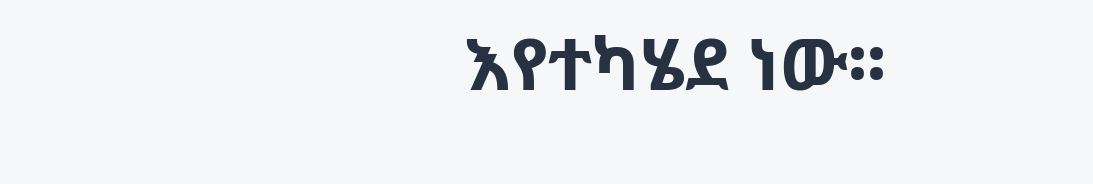እየተካሄደ ነው፡፡